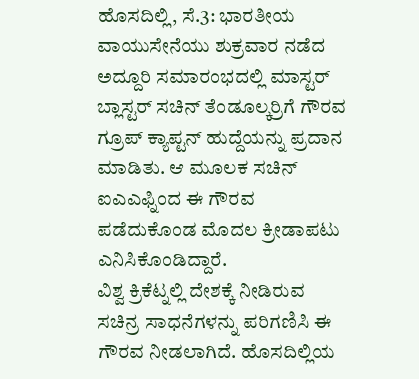ಹೊಸದಿಲ್ಲಿ, ಸೆ.3: ಭಾರತೀಯ ವಾಯುಸೇನೆಯು ಶುಕ್ರವಾರ ನಡೆದ ಅದ್ದೂರಿ ಸಮಾರಂಭದಲ್ಲಿ ಮಾಸ್ಟರ್ ಬ್ಲಾಸ್ಟರ್ ಸಚಿನ್ ತೆಂಡೂಲ್ಕರ್ರಿಗೆ ಗೌರವ ಗ್ರೂಪ್ ಕ್ಯಾಪ್ಟನ್ ಹುದ್ದೆಯನ್ನು ಪ್ರದಾನ ಮಾಡಿತು. ಆ ಮೂಲಕ ಸಚಿನ್ ಐಎಎಫ್ನಿಂದ ಈ ಗೌರವ ಪಡೆದುಕೊಂಡ ಮೊದಲ ಕ್ರೀಡಾಪಟು ಎನಿಸಿಕೊಂಡಿದ್ದಾರೆ.
ವಿಶ್ವ ಕ್ರಿಕೆಟ್ನಲ್ಲಿ ದೇಶಕ್ಕೆ ನೀಡಿರುವ ಸಚಿನ್ರ ಸಾಧನೆಗಳನ್ನು ಪರಿಗಣಿಸಿ ಈ ಗೌರವ ನೀಡಲಾಗಿದೆ. ಹೊಸದಿಲ್ಲಿಯ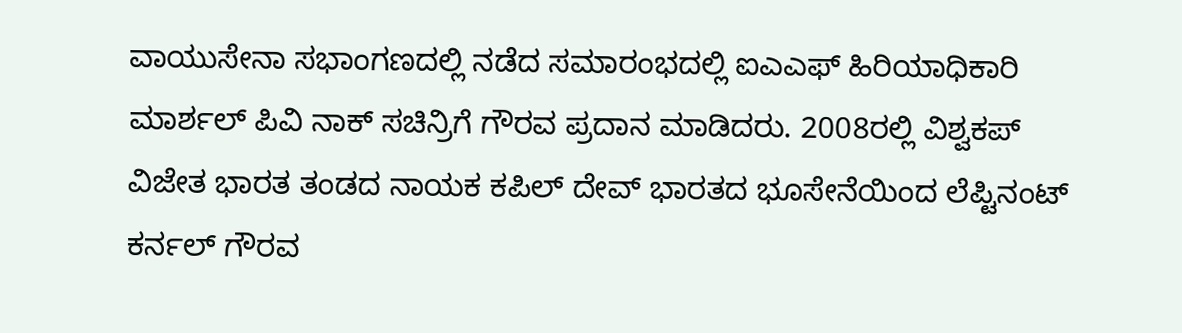ವಾಯುಸೇನಾ ಸಭಾಂಗಣದಲ್ಲಿ ನಡೆದ ಸಮಾರಂಭದಲ್ಲಿ ಐಎಎಫ್ ಹಿರಿಯಾಧಿಕಾರಿ ಮಾರ್ಶಲ್ ಪಿವಿ ನಾಕ್ ಸಚಿನ್ರಿಗೆ ಗೌರವ ಪ್ರದಾನ ಮಾಡಿದರು. 2008ರಲ್ಲಿ ವಿಶ್ವಕಪ್ ವಿಜೇತ ಭಾರತ ತಂಡದ ನಾಯಕ ಕಪಿಲ್ ದೇವ್ ಭಾರತದ ಭೂಸೇನೆಯಿಂದ ಲೆಪ್ಟಿನಂಟ್ ಕರ್ನಲ್ ಗೌರವ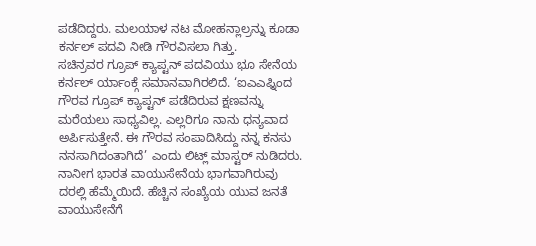ಪಡೆದಿದ್ದರು. ಮಲಯಾಳ ನಟ ಮೋಹನ್ಲಾಲ್ರನ್ನು ಕೂಡಾ ಕರ್ನಲ್ ಪದವಿ ನೀಡಿ ಗೌರವಿಸಲಾ ಗಿತ್ತು.
ಸಚಿನ್ರವರ ಗ್ರೂಪ್ ಕ್ಯಾಪ್ಟನ್ ಪದವಿಯು ಭೂ ಸೇನೆಯ ಕರ್ನಲ್ ರ್ಯಾಂಕ್ಗೆ ಸಮಾನವಾಗಿರಲಿದೆ. ‘ಐಎಎಫ್ನಿಂದ ಗೌರವ ಗ್ರೂಪ್ ಕ್ಯಾಪ್ಟನ್ ಪಡೆದಿರುವ ಕ್ಷಣವನ್ನು ಮರೆಯಲು ಸಾಧ್ಯವಿಲ್ಲ. ಎಲ್ಲರಿಗೂ ನಾನು ಧನ್ಯವಾದ ಅರ್ಪಿಸುತ್ತೇನೆ. ಈ ಗೌರವ ಸಂಪಾದಿಸಿದ್ದು ನನ್ನ ಕನಸು ನನಸಾಗಿದಂತಾಗಿದೆ’ ಎಂದು ಲಿಟ್ಲ್ ಮಾಸ್ಟರ್ ನುಡಿದರು.
ನಾನೀಗ ಭಾರತ ವಾಯುಸೇನೆಯ ಭಾಗವಾಗಿರುವು ದರಲ್ಲಿ ಹೆಮ್ಮೆಯಿದೆ. ಹೆಚ್ಚಿನ ಸಂಖ್ಯೆಯ ಯುವ ಜನತೆ ವಾಯುಸೇನೆಗೆ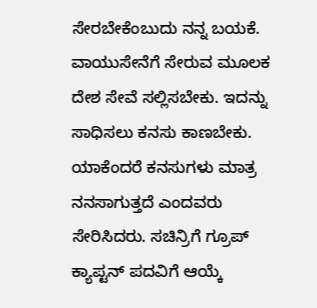ಸೇರಬೇಕೆಂಬುದು ನನ್ನ ಬಯಕೆ. ವಾಯುಸೇನೆಗೆ ಸೇರುವ ಮೂಲಕ ದೇಶ ಸೇವೆ ಸಲ್ಲಿಸಬೇಕು. ಇದನ್ನು ಸಾಧಿಸಲು ಕನಸು ಕಾಣಬೇಕು. ಯಾಕೆಂದರೆ ಕನಸುಗಳು ಮಾತ್ರ ನನಸಾಗುತ್ತದೆ ಎಂದವರು ಸೇರಿಸಿದರು. ಸಚಿನ್ರಿಗೆ ಗ್ರೂಪ್ ಕ್ಯಾಪ್ಟನ್ ಪದವಿಗೆ ಆಯ್ಕೆ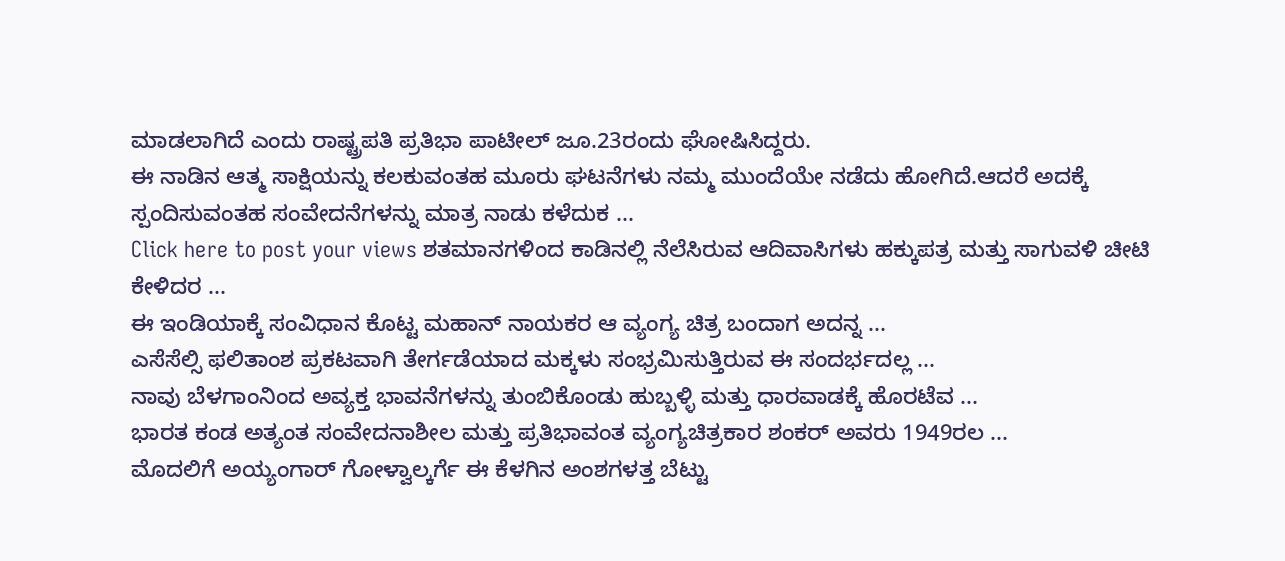ಮಾಡಲಾಗಿದೆ ಎಂದು ರಾಷ್ಟ್ರಪತಿ ಪ್ರತಿಭಾ ಪಾಟೀಲ್ ಜೂ.23ರಂದು ಘೋಷಿಸಿದ್ದರು.
ಈ ನಾಡಿನ ಆತ್ಮ ಸಾಕ್ಷಿಯನ್ನು ಕಲಕುವಂತಹ ಮೂರು ಘಟನೆಗಳು ನಮ್ಮ ಮುಂದೆಯೇ ನಡೆದು ಹೋಗಿದೆ.ಆದರೆ ಅದಕ್ಕೆ ಸ್ಪಂದಿಸುವಂತಹ ಸಂವೇದನೆಗಳನ್ನು ಮಾತ್ರ ನಾಡು ಕಳೆದುಕ ...
Click here to post your views ಶತಮಾನಗಳಿಂದ ಕಾಡಿನಲ್ಲಿ ನೆಲೆಸಿರುವ ಆದಿವಾಸಿಗಳು ಹಕ್ಕುಪತ್ರ ಮತ್ತು ಸಾಗುವಳಿ ಚೀಟಿ ಕೇಳಿದರ ...
ಈ ಇಂಡಿಯಾಕ್ಕೆ ಸಂವಿಧಾನ ಕೊಟ್ಟ ಮಹಾನ್ ನಾಯಕರ ಆ ವ್ಯಂಗ್ಯ ಚಿತ್ರ ಬಂದಾಗ ಅದನ್ನ ...
ಎಸೆಸೆಲ್ಸಿ ಫಲಿತಾಂಶ ಪ್ರಕಟವಾಗಿ ತೇರ್ಗಡೆಯಾದ ಮಕ್ಕಳು ಸಂಭ್ರಮಿಸುತ್ತಿರುವ ಈ ಸಂದರ್ಭದಲ್ಲ ...
ನಾವು ಬೆಳಗಾಂನಿಂದ ಅವ್ಯಕ್ತ ಭಾವನೆಗಳನ್ನು ತುಂಬಿಕೊಂಡು ಹುಬ್ಬಳ್ಳಿ ಮತ್ತು ಧಾರವಾಡಕ್ಕೆ ಹೊರಟೆವ ...
ಭಾರತ ಕಂಡ ಅತ್ಯಂತ ಸಂವೇದನಾಶೀಲ ಮತ್ತು ಪ್ರತಿಭಾವಂತ ವ್ಯಂಗ್ಯಚಿತ್ರಕಾರ ಶಂಕರ್ ಅವರು 1949ರಲ ...
ಮೊದಲಿಗೆ ಅಯ್ಯಂಗಾರ್ ಗೋಳ್ವಾಲ್ಕರ್ಗೆ ಈ ಕೆಳಗಿನ ಅಂಶಗಳತ್ತ ಬೆಟ್ಟು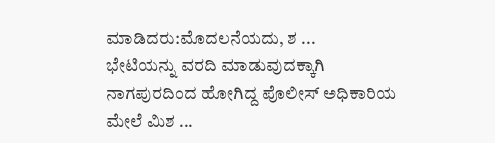ಮಾಡಿದರು:ಮೊದಲನೆಯದು, ಶ ...
ಭೇಟಿಯನ್ನು ವರದಿ ಮಾಡುವುದಕ್ಕಾಗಿ ನಾಗಪುರದಿಂದ ಹೋಗಿದ್ದ ಪೊಲೀಸ್ ಅಧಿಕಾರಿಯ ಮೇಲೆ ಮಿಶ ...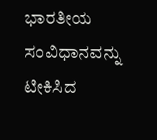ಭಾರತೀಯ ಸಂವಿಧಾನವನ್ನು ಟೀಕಿಸಿದ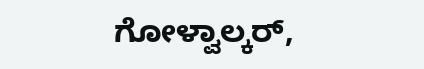ಗೋಳ್ವಾಲ್ಕರ್,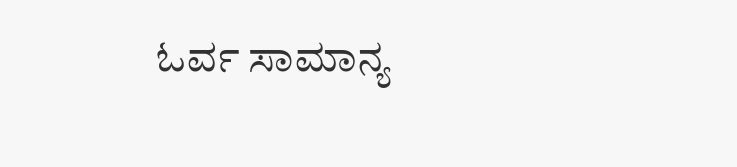ಓರ್ವ ಸಾಮಾನ್ಯ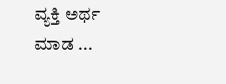ವ್ಯಕ್ತಿ ಅರ್ಥ ಮಾಡ ...